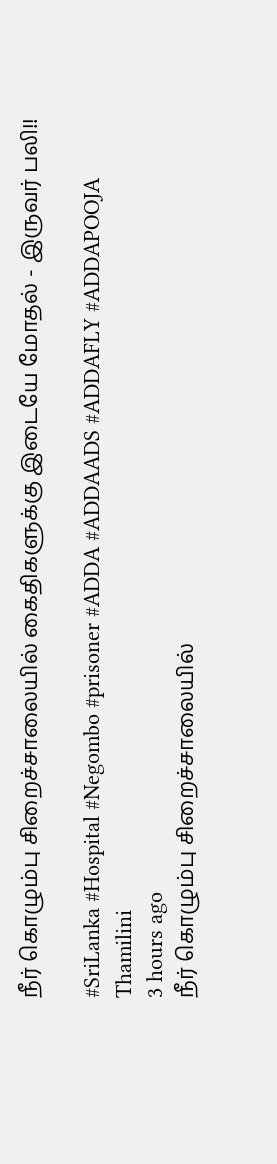நீர் கொழும்பு சிறைச்சாலையில் கைதிகளுக்கு இடையே மோதல் - இருவர் பலி!!

#SriLanka #Hospital #Negombo #prisoner #ADDA #ADDAADS #ADDAFLY #ADDAPOOJA
Thamilini
3 hours ago
நீர் கொழும்பு சிறைச்சாலையில்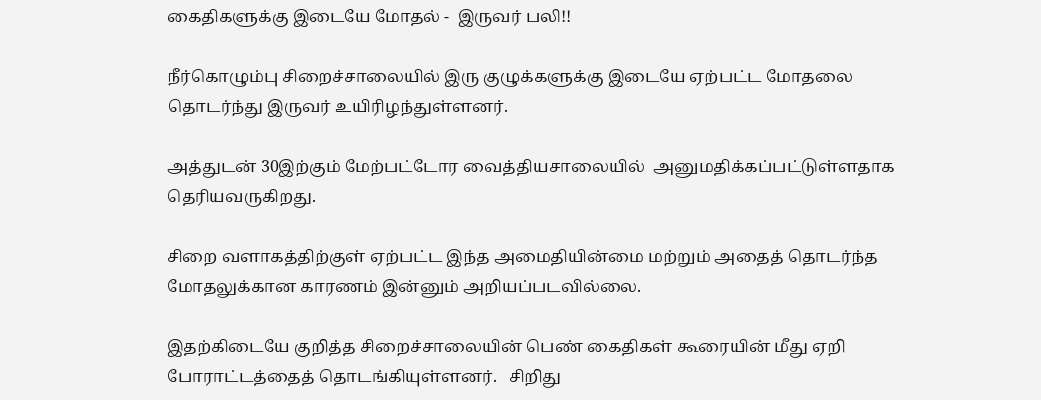கைதிகளுக்கு இடையே மோதல் -  இருவர் பலி!!

நீர்கொழும்பு சிறைச்சாலையில் இரு குழுக்களுக்கு இடையே ஏற்பட்ட மோதலை தொடர்ந்து இருவர் உயிரிழந்துள்ளனர்.

அத்துடன் 30இற்கும் மேற்பட்டோர வைத்தியசாலையில்  அனுமதிக்கப்பட்டுள்ளதாக தெரியவருகிறது.

சிறை வளாகத்திற்குள் ஏற்பட்ட இந்த அமைதியின்மை மற்றும் அதைத் தொடர்ந்த மோதலுக்கான காரணம் இன்னும் அறியப்படவில்லை.

இதற்கிடையே குறித்த சிறைச்சாலையின் பெண் கைதிகள் கூரையின் மீது ஏறி போராட்டத்தைத் தொடங்கியுள்ளனர்.   சிறிது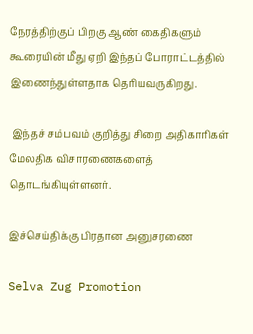நேரத்திற்குப் பிறகு ஆண் கைதிகளும் கூரையின் மீது ஏறி இந்தப் போராட்டத்தில் இணைந்துள்ளதாக தெரியவருகிறது.

 இந்தச் சம்பவம் குறித்து சிறை அதிகாரிகள் மேலதிக விசாரணைகளைத் தொடங்கியுள்ளனர்.

இச்செய்திக்கு பிரதான அனுசரணை

Selva Zug Promotion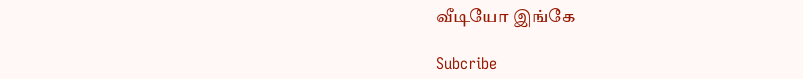வீடியோ இங்கே

Subcribe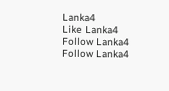Lanka4
Like Lanka4
Follow Lanka4
Follow Lanka4